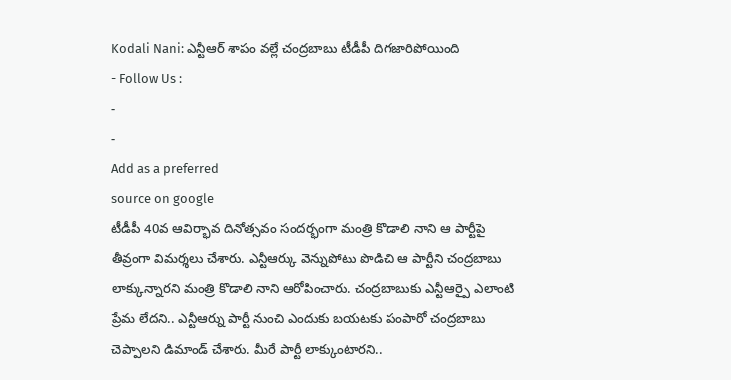Kodali Nani: ఎన్టీఆర్ శాపం వల్లే చంద్రబాబు టీడీపీ దిగజారిపోయింది
- Follow Us :
-
-
Add as a preferred
source on google
టీడీపీ 40వ ఆవిర్భావ దినోత్సవం సందర్భంగా మంత్రి కొడాలి నాని ఆ పార్టీపై తీవ్రంగా విమర్శలు చేశారు. ఎన్టీఆర్కు వెన్నుపోటు పొడిచి ఆ పార్టీని చంద్రబాబు లాక్కున్నారని మంత్రి కొడాలి నాని ఆరోపించారు. చంద్రబాబుకు ఎన్టీఆర్పై ఎలాంటి ప్రేమ లేదని.. ఎన్టీఆర్ను పార్టీ నుంచి ఎందుకు బయటకు పంపారో చంద్రబాబు చెప్పాలని డిమాండ్ చేశారు. మీరే పార్టీ లాక్కుంటారని..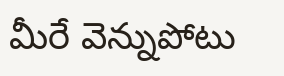మీరే వెన్నుపోటు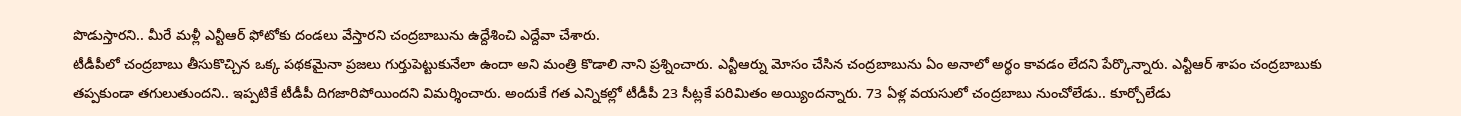పొడుస్తారని.. మీరే మళ్లీ ఎన్టీఆర్ ఫోటోకు దండలు వేస్తారని చంద్రబాబును ఉద్దేశించి ఎద్దేవా చేశారు.
టీడీపీలో చంద్రబాబు తీసుకొచ్చిన ఒక్క పథకమైనా ప్రజలు గుర్తుపెట్టుకునేలా ఉందా అని మంత్రి కొడాలి నాని ప్రశ్నించారు. ఎన్టీఆర్ను మోసం చేసిన చంద్రబాబును ఏం అనాలో అర్థం కావడం లేదని పేర్కొన్నారు. ఎన్టీఆర్ శాపం చంద్రబాబుకు తప్పకుండా తగులుతుందని.. ఇప్పటికే టీడీపీ దిగజారిపోయిందని విమర్శించారు. అందుకే గత ఎన్నికల్లో టీడీపీ 23 సీట్లకే పరిమితం అయ్యిందన్నారు. 73 ఏళ్ల వయసులో చంద్రబాబు నుంచోలేడు.. కూర్చోలేడు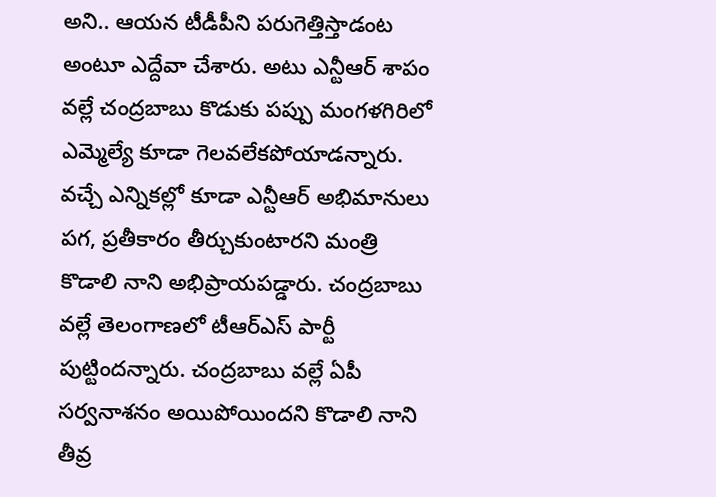అని.. ఆయన టీడీపీని పరుగెత్తిస్తాడంట అంటూ ఎద్దేవా చేశారు. అటు ఎన్టీఆర్ శాపం వల్లే చంద్రబాబు కొడుకు పప్పు మంగళగిరిలో ఎమ్మెల్యే కూడా గెలవలేకపోయాడన్నారు. వచ్చే ఎన్నికల్లో కూడా ఎన్టీఆర్ అభిమానులు పగ, ప్రతీకారం తీర్చుకుంటారని మంత్రి కొడాలి నాని అభిప్రాయపడ్డారు. చంద్రబాబు వల్లే తెలంగాణలో టీఆర్ఎస్ పార్టీ పుట్టిందన్నారు. చంద్రబాబు వల్లే ఏపీ సర్వనాశనం అయిపోయిందని కొడాలి నాని తీవ్ర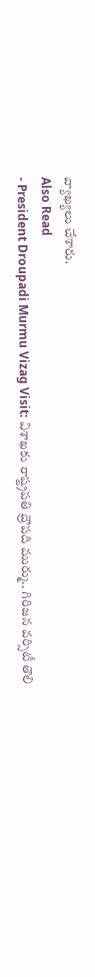వ్యాఖ్యలు చేశారు.
Also Read
- President Droupadi Murmu Vizag Visit: విశాఖకు రాష్ట్రపతి ద్రౌపది ముర్ము.. గిరిజన వర్సిటీ తొలి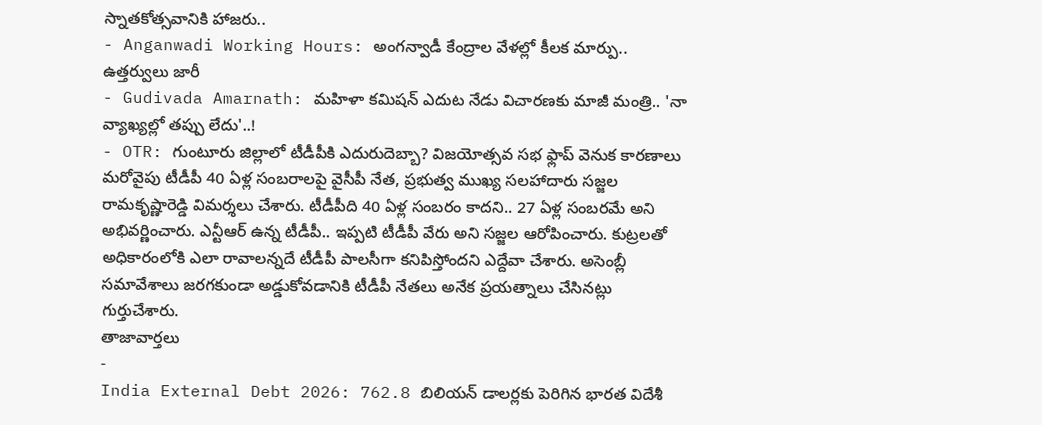స్నాతకోత్సవానికి హాజరు..
- Anganwadi Working Hours: అంగన్వాడీ కేంద్రాల వేళల్లో కీలక మార్పు.. ఉత్తర్వులు జారీ
- Gudivada Amarnath: మహిళా కమిషన్ ఎదుట నేడు విచారణకు మాజీ మంత్రి.. 'నా వ్యాఖ్యల్లో తప్పు లేదు'..!
- OTR: గుంటూరు జిల్లాలో టీడీపీకి ఎదురుదెబ్బా? విజయోత్సవ సభ ఫ్లాప్ వెనుక కారణాలు
మరోవైపు టీడీపీ 40 ఏళ్ల సంబరాలపై వైసీపీ నేత, ప్రభుత్వ ముఖ్య సలహాదారు సజ్జల రామకృష్ణారెడ్డి విమర్శలు చేశారు. టీడీపీది 40 ఏళ్ల సంబరం కాదని.. 27 ఏళ్ల సంబరమే అని అభివర్ణించారు. ఎన్టీఆర్ ఉన్న టీడీపీ.. ఇప్పటి టీడీపీ వేరు అని సజ్జల ఆరోపించారు. కుట్రలతో అధికారంలోకి ఎలా రావాలన్నదే టీడీపీ పాలసీగా కనిపిస్తోందని ఎద్దేవా చేశారు. అసెంబ్లీ సమావేశాలు జరగకుండా అడ్డుకోవడానికి టీడీపీ నేతలు అనేక ప్రయత్నాలు చేసినట్లు గుర్తుచేశారు.
తాజావార్తలు
-
India External Debt 2026: 762.8 బిలియన్ డాలర్లకు పెరిగిన భారత విదేశీ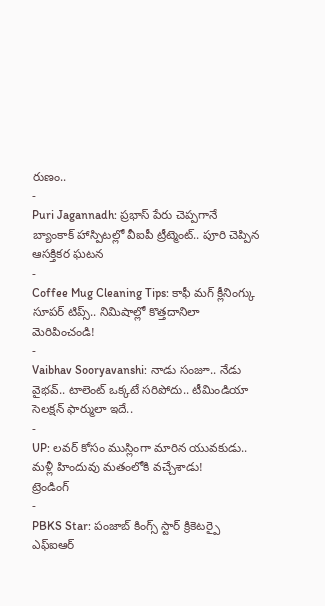రుణం..
-
Puri Jagannadh: ప్రభాస్ పేరు చెప్పగానే బ్యాంకాక్ హాస్పిటల్లో వీఐపీ ట్రీట్మెంట్.. పూరి చెప్పిన ఆసక్తికర ఘటన
-
Coffee Mug Cleaning Tips: కాఫీ మగ్ క్లీనింగ్కు సూపర్ టిప్స్.. నిమిషాల్లో కొత్తదానిలా మెరిపించండి!
-
Vaibhav Sooryavanshi: నాడు సంజూ.. నేడు వైభవ్.. టాలెంట్ ఒక్కటే సరిపోదు.. టీమిండియా సెలక్షన్ ఫార్ములా ఇదే..
-
UP: లవర్ కోసం ముస్లింగా మారిన యువకుడు.. మళ్లీ హిందువు మతంలోకి వచ్చేశాడు!
ట్రెండింగ్
-
PBKS Star: పంజాబ్ కింగ్స్ స్టార్ క్రికెటర్పై ఎఫ్ఐఆర్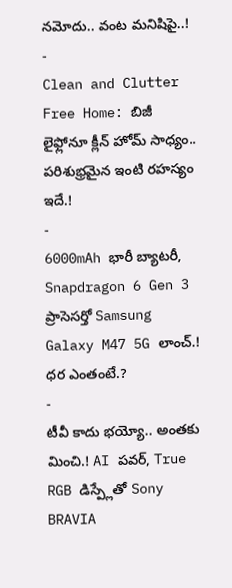నమోదు.. వంట మనిషిపై..!
-
Clean and Clutter Free Home: బిజీ లైఫ్లోనూ క్లీన్ హోమ్ సాధ్యం.. పరిశుభ్రమైన ఇంటి రహస్యం ఇదే.!
-
6000mAh భారీ బ్యాటరీ, Snapdragon 6 Gen 3 ప్రాసెసర్తో Samsung Galaxy M47 5G లాంచ్.! ధర ఎంతంటే.?
-
టీవీ కాదు భయ్యో.. అంతకు మించి.! AI పవర్, True RGB డిస్ప్లేతో Sony BRAVIA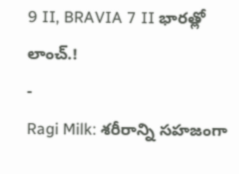9 II, BRAVIA 7 II భారత్లో లాంచ్.!
-
Ragi Milk: శరీరాన్ని సహజంగా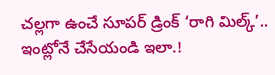చల్లగా ఉంచే సూపర్ డ్రింక్ ‘రాగి మిల్క్’.. ఇంట్లోనే చేసేయండి ఇలా.!